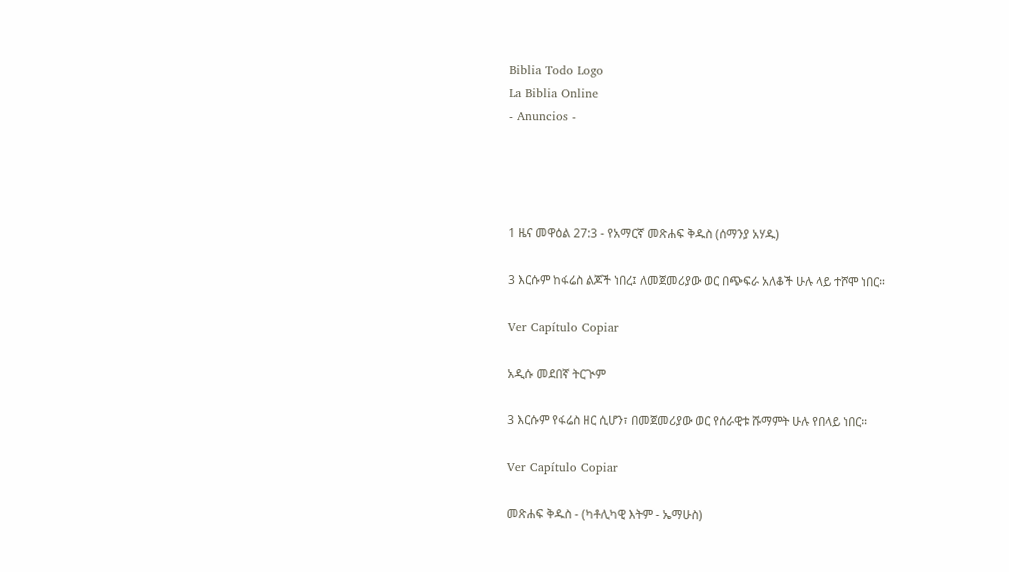Biblia Todo Logo
La Biblia Online
- Anuncios -




1 ዜና መዋዕል 27:3 - የአማርኛ መጽሐፍ ቅዱስ (ሰማንያ አሃዱ)

3 እርሱም ከፋሬስ ልጆች ነበረ፤ ለመጀመሪያው ወር በጭፍራ አለቆች ሁሉ ላይ ተሾሞ ነበር።

Ver Capítulo Copiar

አዲሱ መደበኛ ትርጒም

3 እርሱም የፋሬስ ዘር ሲሆን፣ በመጀመሪያው ወር የሰራዊቱ ሹማምት ሁሉ የበላይ ነበር።

Ver Capítulo Copiar

መጽሐፍ ቅዱስ - (ካቶሊካዊ እትም - ኤማሁስ)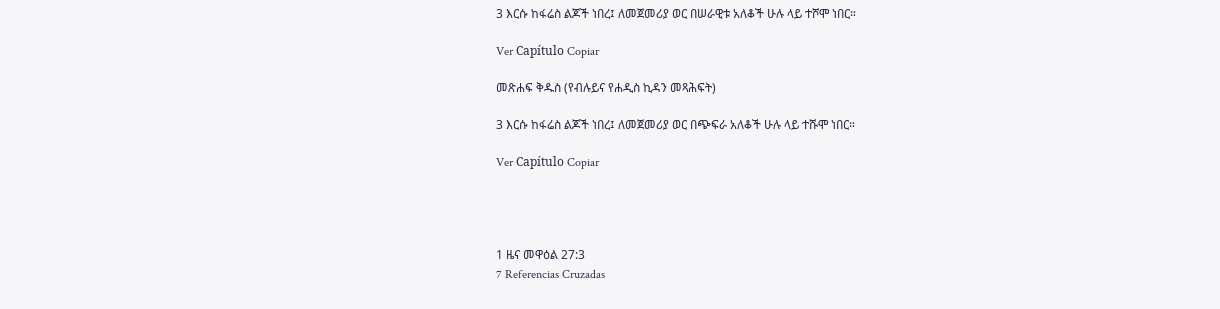3 እርሱ ከፋሬስ ልጆች ነበረ፤ ለመጀመሪያ ወር በሠራዊቱ አለቆች ሁሉ ላይ ተሾሞ ነበር።

Ver Capítulo Copiar

መጽሐፍ ቅዱስ (የብሉይና የሐዲስ ኪዳን መጻሕፍት)

3 እርሱ ከፋሬስ ልጆች ነበረ፤ ለመጀመሪያ ወር በጭፍራ አለቆች ሁሉ ላይ ተሹሞ ነበር።

Ver Capítulo Copiar




1 ዜና መዋዕል 27:3
7 Referencias Cruzadas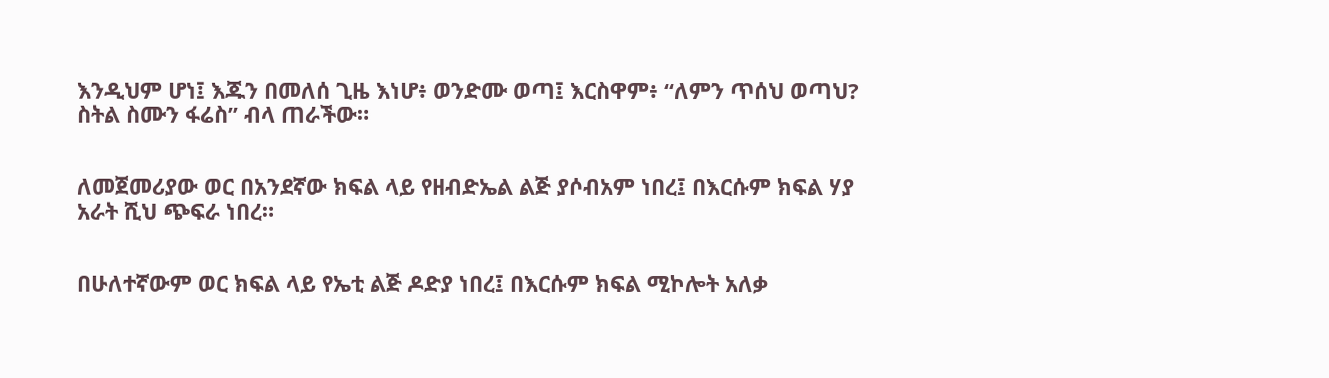እንዲህም ሆነ፤ እጁን በመለሰ ጊዜ እነሆ፥ ወንድሙ ወጣ፤ እርስዋም፥ “ለምን ጥሰህ ወጣህ? ስትል ስሙን ፋሬስ” ብላ ጠራችው።


ለመጀመሪያው ወር በአንደኛው ክፍል ላይ የዘብድኤል ልጅ ያሶብአም ነበረ፤ በእርሱም ክፍል ሃያ አራት ሺህ ጭፍራ ነበረ።


በሁለተኛውም ወር ክፍል ላይ የኤቲ ልጅ ዶድያ ነበረ፤ በእርሱም ክፍል ሚኮሎት አለቃ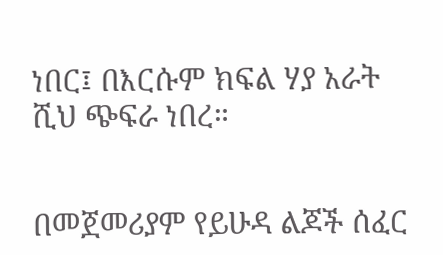ነበር፤ በእርሱም ክፍል ሃያ አራት ሺህ ጭፍራ ነበረ።


በመጀመሪያም የይሁዳ ልጆች ሰፈር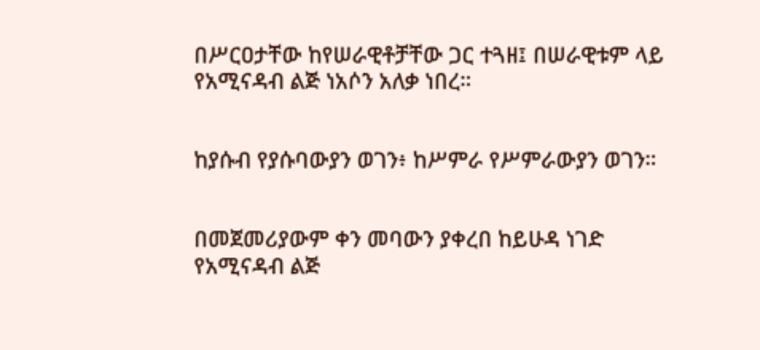በሥርዐታቸው ከየሠራዊቶቻቸው ጋር ተጓዘ፤ በሠራዊቱም ላይ የአሚናዳብ ልጅ ነአሶን አለቃ ነበረ።


ከያሱብ የያሱባውያን ወገን፥ ከሥምራ የሥምራውያን ወገን።


በመጀመሪያውም ቀን መባውን ያቀረበ ከይሁዳ ነገድ የአሚናዳብ ልጅ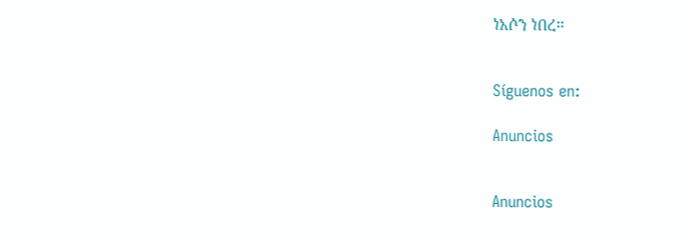ነአሶን ነበረ።


Síguenos en:

Anuncios


Anuncios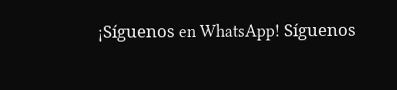¡Síguenos en WhatsApp! Síguenos